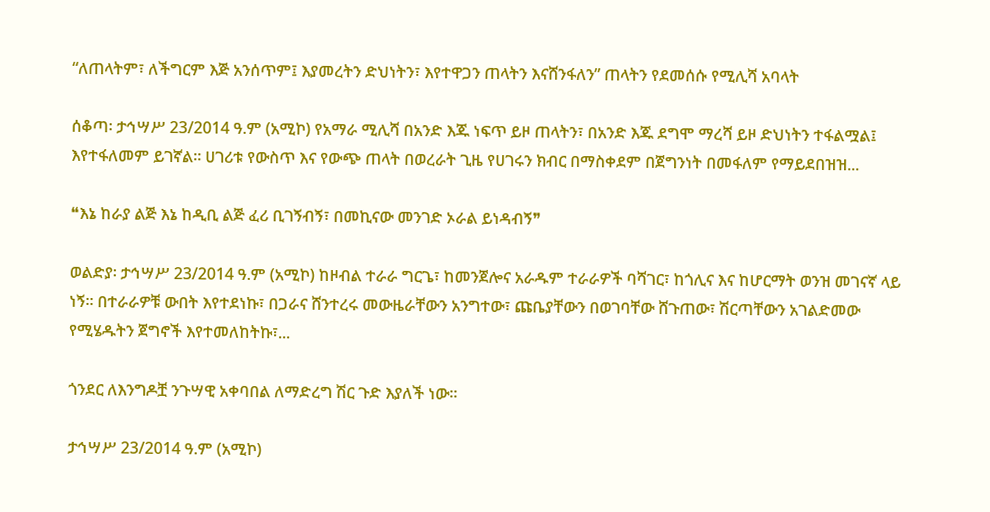“ለጠላትም፣ ለችግርም እጅ አንሰጥም፤ እያመረትን ድህነትን፣ እየተዋጋን ጠላትን እናሸንፋለን” ጠላትን የደመሰሱ የሚሊሻ አባላት

ሰቆጣ፡ ታኅሣሥ 23/2014 ዓ.ም (አሚኮ) የአማራ ሚሊሻ በአንድ እጁ ነፍጥ ይዞ ጠላትን፣ በአንድ እጁ ደግሞ ማረሻ ይዞ ድህነትን ተፋልሟል፤ እየተፋለመም ይገኛል። ሀገሪቱ የውስጥ እና የውጭ ጠላት በወረራት ጊዜ የሀገሩን ክብር በማስቀደም በጀግንነት በመፋለም የማይደበዝዝ...

❝እኔ ከራያ ልጅ እኔ ከዲቢ ልጅ ፈሪ ቢገኝብኝ፣ በመኪናው መንገድ ኦራል ይነዳብኝ❞

ወልድያ፡ ታኅሣሥ 23/2014 ዓ.ም (አሚኮ) ከዞብል ተራራ ግርጌ፣ ከመንጀሎና አራዱም ተራራዎች ባሻገር፣ ከጎሊና እና ከሆርማት ወንዝ መገናኛ ላይ ነኝ። በተራራዎቹ ውበት እየተደነኩ፣ በጋራና ሸንተረሩ መውዜራቸውን አንግተው፣ ጩቤያቸውን በወገባቸው ሸጉጠው፣ ሽርጣቸውን አገልድመው የሚሄዱትን ጀግኖች እየተመለከትኩ፣...

ጎንደር ለእንግዶቿ ንጉሣዊ አቀባበል ለማድረግ ሽር ጉድ እያለች ነው፡፡

ታኅሣሥ 23/2014 ዓ.ም (አሚኮ)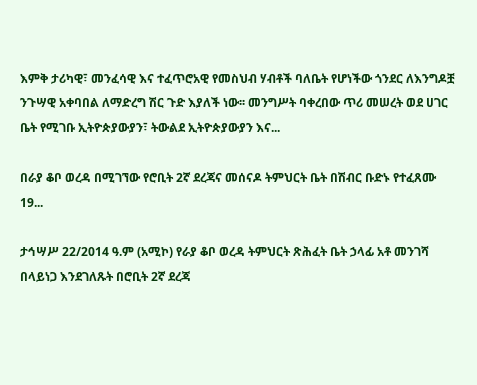እምቅ ታሪካዊ፣ መንፈሳዊ እና ተፈጥሮአዊ የመስህብ ሃብቶች ባለቤት የሆነችው ጎንደር ለእንግዶቿ ንጉሣዊ አቀባበል ለማድረግ ሽር ጉድ እያለች ነው፡፡ መንግሥት ባቀረበው ጥሪ መሠረት ወደ ሀገር ቤት የሚገቡ ኢትዮጵያውያን፣ ትውልደ ኢትዮጵያውያን እና...

በራያ ቆቦ ወረዳ በሚገኘው የሮቢት 2ኛ ደረጃና መሰናዶ ትምህርት ቤት በሽብር ቡድኑ የተፈጸሙ 19...

ታኅሣሥ 22/2014 ዓ.ም (አሚኮ) የራያ ቆቦ ወረዳ ትምህርት ጽሕፈት ቤት ኃላፊ አቶ መንገሻ በላይነጋ እንደገለጹት በሮቢት 2ኛ ደረጃ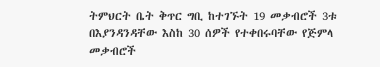ትምህርት ቤት ቅጥር ግቢ ከተገኙት 19 መቃብሮች 3ቱ በእያንዳንዳቸው እስከ 30 ሰዎች የተቀበሩባቸው የጅምላ መቃብሮች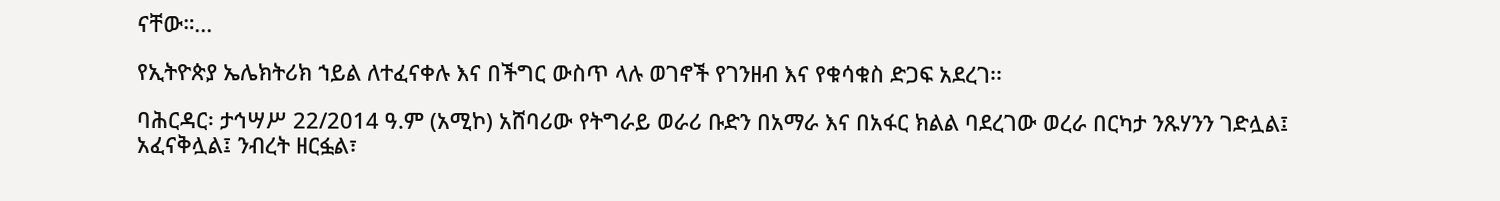ናቸው።...

የኢትዮጵያ ኤሌክትሪክ ኀይል ለተፈናቀሉ እና በችግር ውስጥ ላሉ ወገኖች የገንዘብ እና የቁሳቁስ ድጋፍ አደረገ፡፡

ባሕርዳር፡ ታኅሣሥ 22/2014 ዓ.ም (አሚኮ) አሸባሪው የትግራይ ወራሪ ቡድን በአማራ እና በአፋር ክልል ባደረገው ወረራ በርካታ ንጹሃንን ገድሏል፤ አፈናቅሏል፤ ንብረት ዘርፏል፣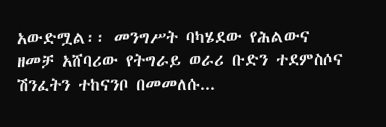አውድሟል፡፡ መንግሥት ባካሄደው የሕልውና ዘመቻ አሸባሪው የትግራይ ወራሪ ቡድን ተደምስሶና ሽንፈትን ተከናንቦ በመመለሱ...